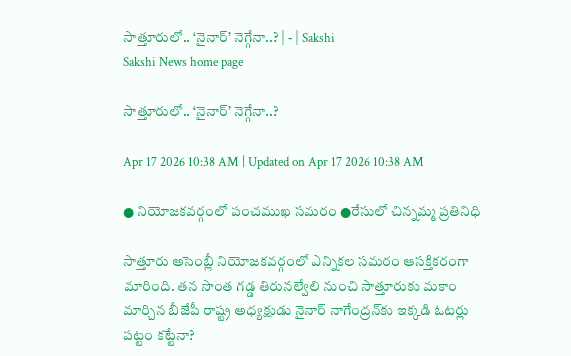సాత్తూరులో.. ‘నైనార్‌’ నెగ్గేనా..? | - | Sakshi
Sakshi News home page

సాత్తూరులో.. ‘నైనార్‌’ నెగ్గేనా..?

Apr 17 2026 10:38 AM | Updated on Apr 17 2026 10:38 AM

● నియోజకవర్గంలో పంచముఖ సమరం ●రేసులో చిన్నమ్మ ప్రతినిధి

సాత్తూరు అసెంబ్లీ నియోజకవర్గంలో ఎన్నికల సమరం ఆసక్తికరంగా మారింది. తన సొంత గడ్డ తిరునల్వేలి నుంచి సాత్తూరుకు మకాం మార్చిన బీజేపీ రాష్ట్ర అధ్యక్షుడు నైనార్‌ నాగేంద్రన్‌కు ఇక్కడి ఓటర్లు పట్టం కట్టేనా?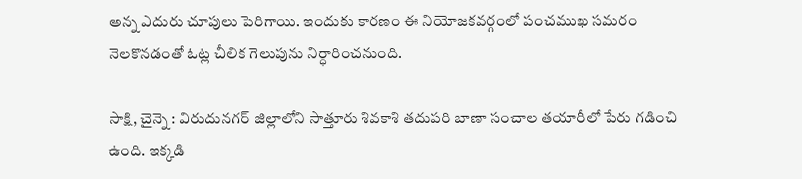అన్న ఎదురు చూపులు పెరిగాయి. ఇందుకు కారణం ఈ నియోజకవర్గంలో పంచముఖ సమరం నెలకొనడంతో ఓట్ల చీలిక గెలుపును నిర్ధారించనుంది.

సాక్షి, చైన్నె : విరుదునగర్‌ జిల్లాలోని సాత్తూరు శివకాశి తదుపరి బాణా సంచాల తయారీలో పేరు గడించి ఉంది. ఇక్కడి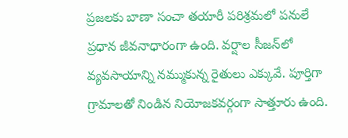ప్రజలకు బాణా సంచా తయారీ పరిశ్రమలో పనులే ప్రధాన జీవనాధారంగా ఉంది. వర్షాల సీజన్‌లో వ్యవసాయాన్ని నమ్ముకున్న రైతులు ఎక్కువే. పూర్తిగా గ్రామాలతో నిండిన నియోజకవర్గంగా సాత్తూరు ఉంది.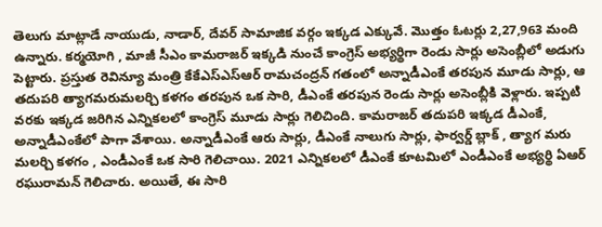తెలుగు మాట్లాడే నాయుడు, నాడార్‌, దేవర్‌ సామాజిక వర్గం ఇక్కడ ఎక్కువే. మొత్తం ఓటర్లు 2,27,963 మంది ఉన్నారు. కర్మయోగి , మాజీ సీఎం కామరాజర్‌ ఇక్కడి నుంచే కాంగ్రెస్‌ అభ్యర్థిగా రెండు సార్లు అసెంబ్లీలో అడుగు పెట్టారు. ప్రస్తుత రెవిన్యూ మంత్రి కేకేఎస్‌ఎస్‌ఆర్‌ రామచంద్రన్‌ గతంలో అన్నాడీఎంకే తరపున మూడు సార్లు, ఆ తదుపరి త్యాగమరుమలర్చి కళగం తరపున ఒక సారి, డీఎంకే తరపున రెండు సార్లు అసెంబ్లీకి వెళ్లారు. ఇప్పటి వరకు ఇక్కడ జరిగిన ఎన్నికలలో కాంగ్రెస్‌ మూడు సార్లు గెలిచింది. కామరాజర్‌ తదుపరి ఇక్కడ డీఎంకే, అన్నాడీఎంకేలో పాగా వేశాయి. అన్నాడీఎంకే ఆరు సార్లు, డీఎంకే నాలుగు సార్లు, ఫార్వర్డ్‌ బ్లాక్‌ , త్యాగ మరు మలర్చి కళగం , ఎండీఎంకే ఒక సారి గెలిచాయి. 2021 ఎన్నికలలో డీఎంకే కూటమిలో ఎండీఎంకే అభ్యర్థి ఏఆర్‌ రఘురామన్‌ గెలిచారు. అయితే, ఈ సారి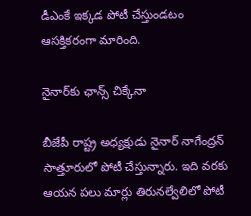డీఎంకే ఇక్కడ పోటీ చేస్తుండటం ఆసక్తికరంగా మారింది.

నైనార్‌కు ఛాన్స్‌ చిక్కేనా

బీజేపీ రాష్ట్ర అధ్యక్షుడు నైనార్‌ నాగేంద్రన్‌ సాత్తూరులో పోటీ చేస్తున్నారు. ఇది వరకు ఆయన పలు మార్లు తిరునల్వేలిలో పోటీ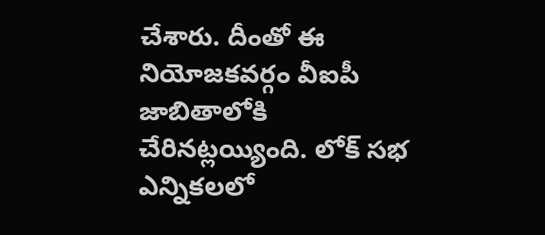చేశారు. దీంతో ఈ నియోజకవర్గం వీఐపీ జాబితాలోకి చేరినట్లయ్యింది. లోక్‌ సభ ఎన్నికలలో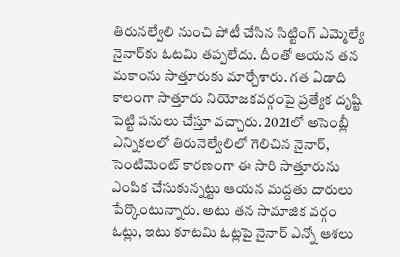తిరునల్వేలి నుంచి పోటీ చేసిన సిట్టింగ్‌ ఎమ్మెల్యే నైనార్‌కు ఓటమి తప్పలేదు. దీంతో ఆయన తన మకాంను సాత్తూరుకు మార్చేశారు. గత ఏడాది కాలంగా సాత్తూరు నియోజకవర్గంపై ప్రత్యేక దృష్టి పెట్టి పనులు చేస్తూ వచ్చారు. 2021లో అసెంబ్లీ ఎన్నికలలో తిరునెల్వేలిలో గెలిచిన నైనార్‌, సెంటిమెంట్‌ కారణంగా ఈ సారి సాత్తూరును ఎంపిక చేసుకున్నట్టు ఆయన మద్దతు దారులు పేర్కొంటున్నారు. అటు తన సామాజిక వర్గం ఓట్లు, ఇటు కూటమి ఓట్లపై నైనార్‌ ఎన్నో ఆశలు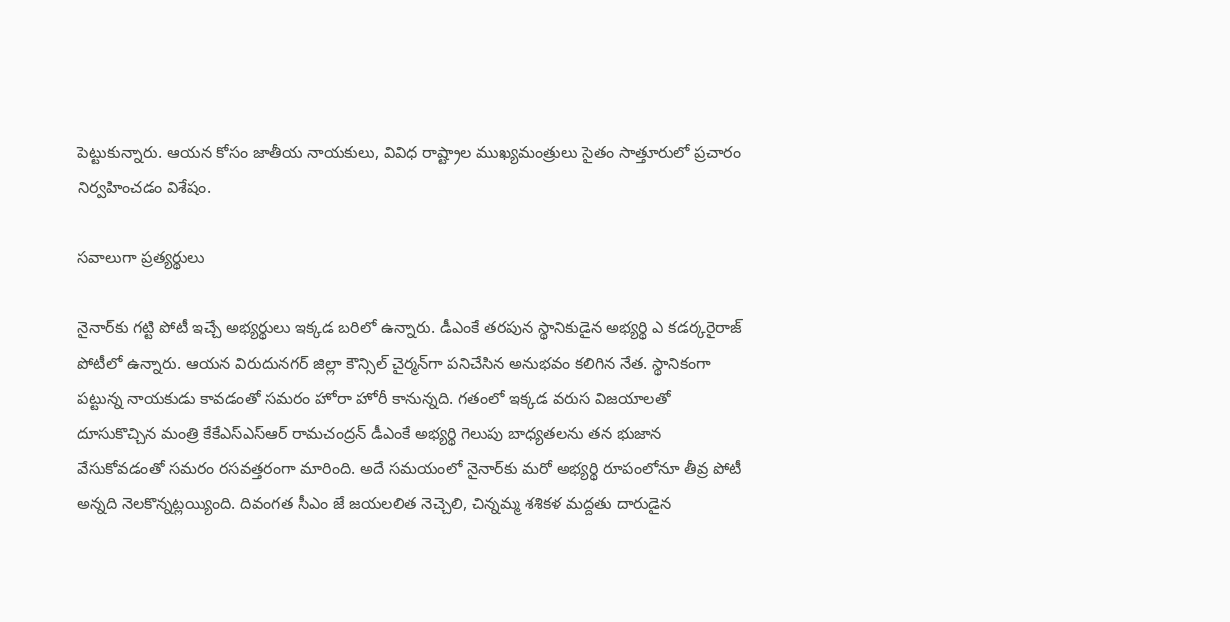పెట్టుకున్నారు. ఆయన కోసం జాతీయ నాయకులు, వివిధ రాష్ట్రాల ముఖ్యమంత్రులు సైతం సాత్తూరులో ప్రచారం నిర్వహించడం విశేషం.

సవాలుగా ప్రత్యర్థులు

నైనార్‌కు గట్టి పోటీ ఇచ్చే అభ్యర్థులు ఇక్కడ బరిలో ఉన్నారు. డీఎంకే తరపున స్థానికుడైన అభ్యర్థి ఎ కడర్కరైరాజ్‌ పోటీలో ఉన్నారు. ఆయన విరుదునగర్‌ జిల్లా కౌన్సిల్‌ చైర్మన్‌గా పనిచేసిన అనుభవం కలిగిన నేత. స్థానికంగా పట్టున్న నాయకుడు కావడంతో సమరం హోరా హోరీ కానున్నది. గతంలో ఇక్కడ వరుస విజయాలతో దూసుకొచ్చిన మంత్రి కేకేఎస్‌ఎస్‌ఆర్‌ రామచంద్రన్‌ డీఎంకే అభ్యర్థి గెలుపు బాధ్యతలను తన భుజాన వేసుకోవడంతో సమరం రసవత్తరంగా మారింది. అదే సమయంలో నైనార్‌కు మరో అభ్యర్థి రూపంలోనూ తీవ్ర పోటీ అన్నది నెలకొన్నట్లయ్యింది. దివంగత సీఎం జే జయలలిత నెచ్చెలి, చిన్నమ్మ శశికళ మద్దతు దారుడైన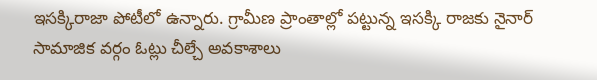ఇసక్కిరాజా పోటీలో ఉన్నారు. గ్రామీణ ప్రాంతాల్లో పట్టున్న ఇసక్కి రాజకు నైనార్‌ సామాజిక వర్గం ఓట్లు చీల్చే అవకాశాలు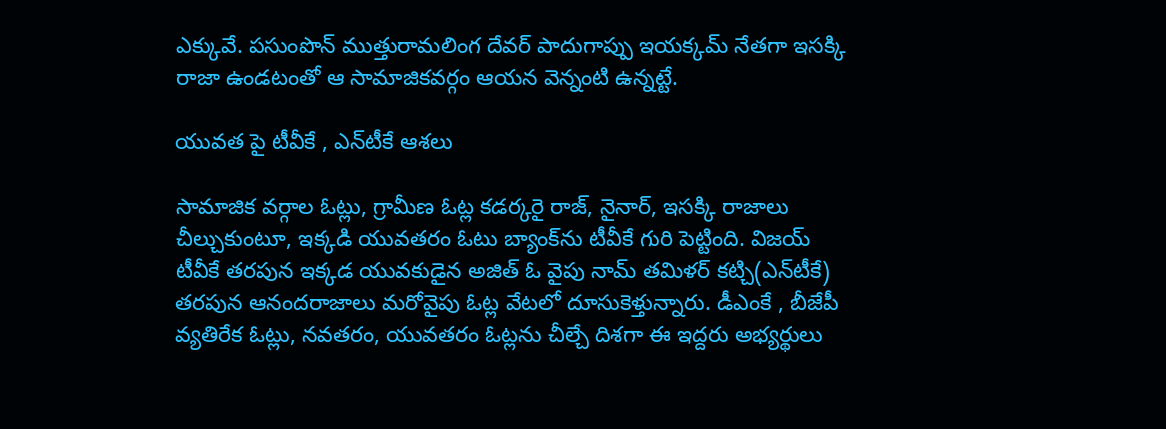ఎక్కువే. పసుంపొన్‌ ముత్తురామలింగ దేవర్‌ పాదుగాప్పు ఇయక్కమ్‌ నేతగా ఇసక్కి రాజా ఉండటంతో ఆ సామాజికవర్గం ఆయన వెన్నంటి ఉన్నట్టే.

యువత పై టీవీకే , ఎన్‌టీకే ఆశలు

సామాజిక వర్గాల ఓట్లు, గ్రామీణ ఓట్ల కడర్కరై రాజ్‌, నైనార్‌, ఇసక్కి రాజాలు చీల్చుకుంటూ, ఇక్కడి యువతరం ఓటు బ్యాంక్‌ను టీవీకే గురి పెట్టింది. విజయ్‌ టీవీకే తరపున ఇక్కడ యువకుడైన అజిత్‌ ఓ వైపు నామ్‌ తమిళర్‌ కట్చి(ఎన్‌టీకే) తరపున ఆనందరాజాలు మరోవైపు ఓట్ల వేటలో దూసుకెళ్తున్నారు. డీఎంకే , బీజేపీ వ్యతిరేక ఓట్లు, నవతరం, యువతరం ఓట్లను చీల్చే దిశగా ఈ ఇద్దరు అభ్యర్థులు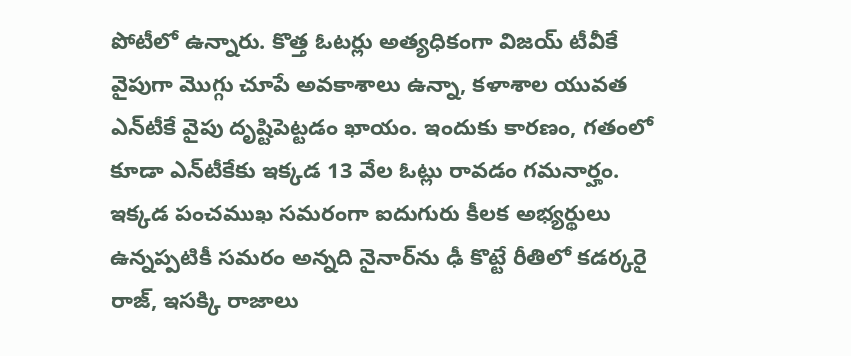పోటీలో ఉన్నారు. కొత్త ఓటర్లు అత్యధికంగా విజయ్‌ టీవీకే వైపుగా మొగ్గు చూపే అవకాశాలు ఉన్నా, కళాశాల యువత ఎన్‌టీకే వైపు దృష్టిపెట్టడం ఖాయం. ఇందుకు కారణం, గతంలో కూడా ఎన్‌టీకేకు ఇక్కడ 13 వేల ఓట్లు రావడం గమనార్హం. ఇక్కడ పంచముఖ సమరంగా ఐదుగురు కీలక అభ్యర్థులు ఉన్నప్పటికీ సమరం అన్నది నైనార్‌ను ఢీ కొట్టే రీతిలో కడర్కరై రాజ్‌, ఇసక్కి రాజాలు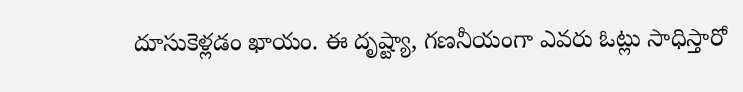దూసుకెళ్లడం ఖాయం. ఈ దృష్ట్యా, గణనీయంగా ఎవరు ఓట్లు సాధిస్తారో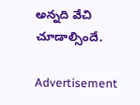అన్నది వేచి చూడాల్సిందే.

Advertisement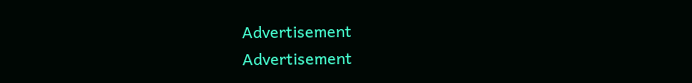Advertisement
Advertisement